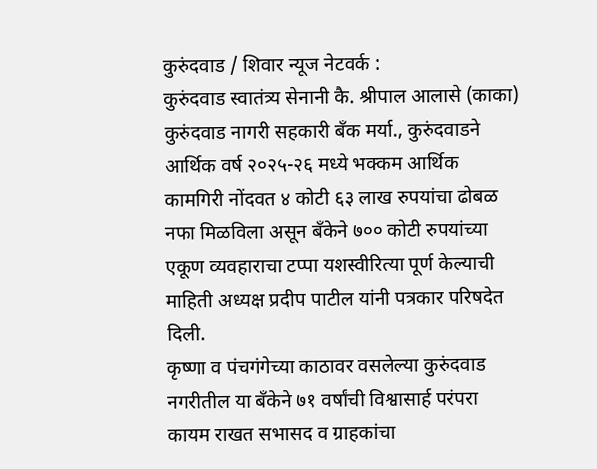कुरुंदवाड / शिवार न्यूज नेटवर्क :
कुरुंदवाड स्वातंत्र्य सेनानी कै. श्रीपाल आलासे (काका) कुरुंदवाड नागरी सहकारी बँक मर्या., कुरुंदवाडने आर्थिक वर्ष २०२५-२६ मध्ये भक्कम आर्थिक कामगिरी नोंदवत ४ कोटी ६३ लाख रुपयांचा ढोबळ नफा मिळविला असून बँकेने ७०० कोटी रुपयांच्या एकूण व्यवहाराचा टप्पा यशस्वीरित्या पूर्ण केल्याची माहिती अध्यक्ष प्रदीप पाटील यांनी पत्रकार परिषदेत दिली.
कृष्णा व पंचगंगेच्या काठावर वसलेल्या कुरुंदवाड नगरीतील या बँकेने ७१ वर्षांची विश्वासार्ह परंपरा कायम राखत सभासद व ग्राहकांचा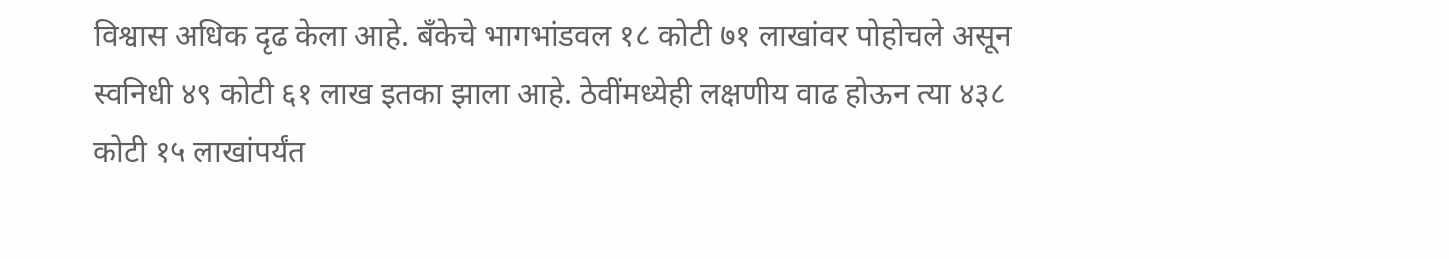विश्वास अधिक दृढ केला आहे. बँकेचे भागभांडवल १८ कोटी ७१ लाखांवर पोहोचले असून स्वनिधी ४९ कोटी ६१ लाख इतका झाला आहे. ठेवींमध्येही लक्षणीय वाढ होऊन त्या ४३८ कोटी १५ लाखांपर्यंत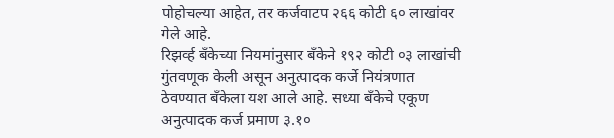पोहोचल्या आहेत, तर कर्जवाटप २६६ कोटी ६० लाखांवर गेले आहे.
रिझर्व्ह बँकेच्या नियमांनुसार बँकेने १९२ कोटी ०३ लाखांची गुंतवणूक केली असून अनुत्पादक कर्जे नियंत्रणात ठेवण्यात बँकेला यश आले आहे. सध्या बँकेचे एकूण अनुत्पादक कर्ज प्रमाण ३.१०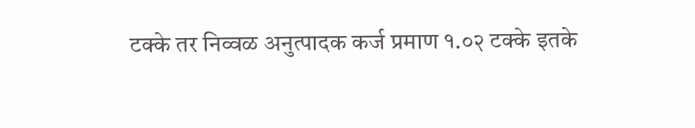टक्के तर निव्वळ अनुत्पादक कर्ज प्रमाण १.०२ टक्के इतके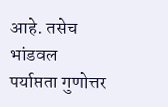आहे. तसेच भांडवल पर्याप्तता गुणोत्तर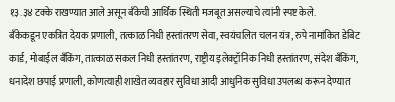१३.३४ टक्के राखण्यात आले असून बँकेची आर्थिक स्थिती मजबूत असल्याचे त्यांनी स्पष्ट केले.
बँकेकडून एकत्रित देयक प्रणाली, तत्काळ निधी हस्तांतरण सेवा, स्वयंचलित चलन यंत्र, रुपे नामांकित डेबिट कार्ड, मोबाईल बँकिंग, तात्काळ सकल निधी हस्तांतरण, राष्ट्रीय इलेक्ट्रॉनिक निधी हस्तांतरण, संदेश बँकिंग, धनादेश छपाई प्रणाली, कोणत्याही शाखेत व्यवहार सुविधा आदी आधुनिक सुविधा उपलब्ध करून देण्यात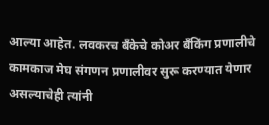आल्या आहेत. लवकरच बँकेचे कोअर बँकिंग प्रणालीचे कामकाज मेघ संगणन प्रणालीवर सुरू करण्यात येणार असल्याचेही त्यांनी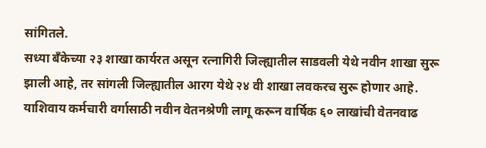सांगितले.
सध्या बँकेच्या २३ शाखा कार्यरत असून रत्नागिरी जिल्ह्यातील साडवली येथे नवीन शाखा सुरू झाली आहे, तर सांगली जिल्ह्यातील आरग येथे २४ वी शाखा लवकरच सुरू होणार आहे. याशिवाय कर्मचारी वर्गासाठी नवीन वेतनश्रेणी लागू करून वार्षिक ६० लाखांची वेतनवाढ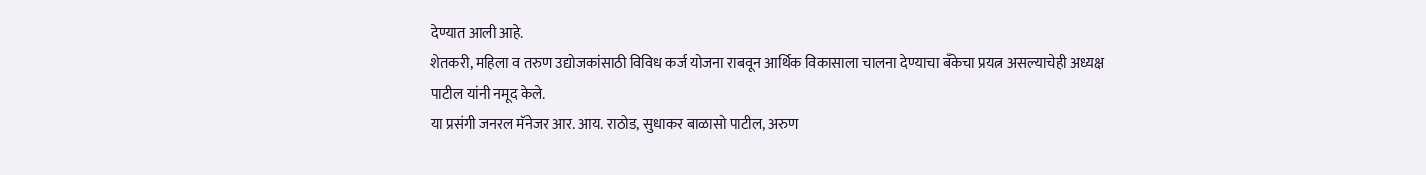देण्यात आली आहे.
शेतकरी, महिला व तरुण उद्योजकांसाठी विविध कर्ज योजना राबवून आर्थिक विकासाला चालना देण्याचा बँकेचा प्रयत्न असल्याचेही अध्यक्ष पाटील यांनी नमूद केले.
या प्रसंगी जनरल मॅनेजर आर. आय. राठोड, सुधाकर बाळासो पाटील, अरुण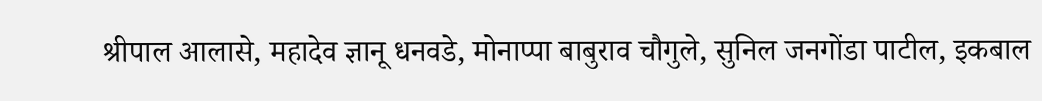श्रीपाल आलासे, महादेव ज्ञानू धनवडे, मोनाप्पा बाबुराव चौगुले, सुनिल जनगोंडा पाटील, इकबाल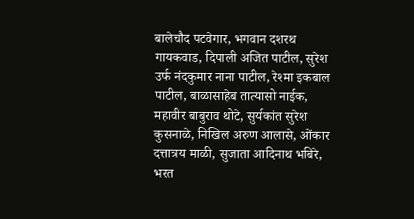बालेचौद पटवेगार, भगवान दशरथ गायकवाड, दिपाली अजित पाटील, सुरेश उर्फ नंदकुमार नाना पाटील, रेश्मा इकबाल पाटील, बाळासाहेब तात्यासो नाईक, महावीर बाबुराव थोटे, सुर्यकांत सुरेश कुसनाळे, निखिल अरुण आलासे, ओंकार दत्तात्रय माळी, सुजाता आदिनाथ भबिरे, भरत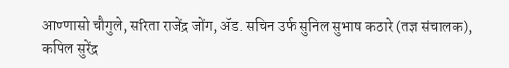आण्णासो चौगुले, सरिता राजेंद्र जोंग, ॲड. सचिन उर्फ सुनिल सुभाष कठारे (तज्ञ संचालक), कपिल सुरेंद्र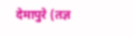देमापुरे (तज्ञ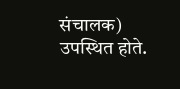संचालक) उपस्थित होते.